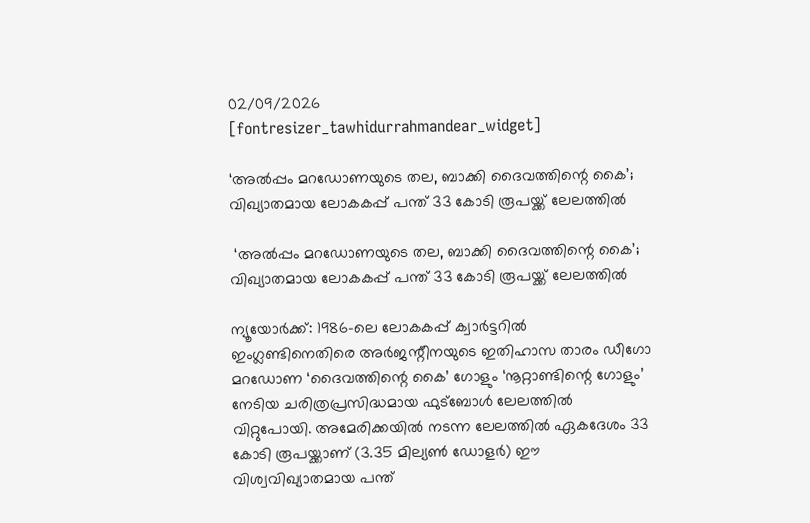02/09/2026
[fontresizer_tawhidurrahmandear_widget]

‘അല്‍പ്പം മറഡോണയുടെ തല, ബാക്കി ദൈവത്തിന്റെ കൈ’; വിഖ്യാതമായ ലോകകപ്പ് പന്ത് 33 കോടി രൂപയ്ക്ക് ലേലത്തിൽ

 ‘അല്‍പ്പം മറഡോണയുടെ തല, ബാക്കി ദൈവത്തിന്റെ കൈ’; വിഖ്യാതമായ ലോകകപ്പ് പന്ത് 33 കോടി രൂപയ്ക്ക് ലേലത്തിൽ

ന്യൂയോർക്ക്: 1986-ലെ ലോകകപ്പ് ക്വാർട്ടറിൽ ഇംഗ്ലണ്ടിനെതിരെ അർജന്റീനയുടെ ഇതിഹാസ താരം ഡീഗോ മറഡോണ ‘ദൈവത്തിന്റെ കൈ’ ഗോളും ‘നൂറ്റാണ്ടിന്റെ ഗോളും’ നേടിയ ചരിത്രപ്രസിദ്ധമായ ഫുട്ബോൾ ലേലത്തിൽ വിറ്റുപോയി. അമേരിക്കയിൽ നടന്ന ലേലത്തിൽ ഏകദേശം 33 കോടി രൂപയ്ക്കാണ് (3.35 മില്യൺ ഡോളർ) ഈ വിശ്വവിഖ്യാതമായ പന്ത്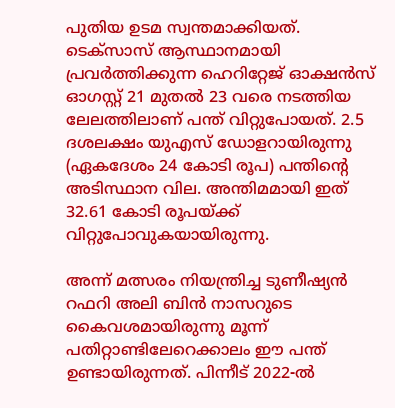പുതിയ ഉടമ സ്വന്തമാക്കിയത്. ടെക്സാസ് ആസ്ഥാനമായി പ്രവർത്തിക്കുന്ന ഹെറിറ്റേജ് ഓക്ഷൻസ് ഓഗസ്റ്റ് 21 മുതൽ 23 വരെ നടത്തിയ ലേലത്തിലാണ് പന്ത് വിറ്റുപോയത്. 2.5 ദശലക്ഷം യുഎസ് ഡോളറായിരുന്നു (ഏകദേശം 24 കോടി രൂപ) പന്തിന്റെ അടിസ്ഥാന വില. അന്തിമമായി ഇത് 32.61 കോടി രൂപയ്ക്ക് വിറ്റുപോവുകയായിരുന്നു.

അന്ന് മത്സരം നിയന്ത്രിച്ച ടുണീഷ്യൻ റഫറി അലി ബിൻ നാസറുടെ കൈവശമായിരുന്നു മൂന്ന് പതിറ്റാണ്ടിലേറെക്കാലം ഈ പന്ത് ഉണ്ടായിരുന്നത്. പിന്നീട് 2022-ൽ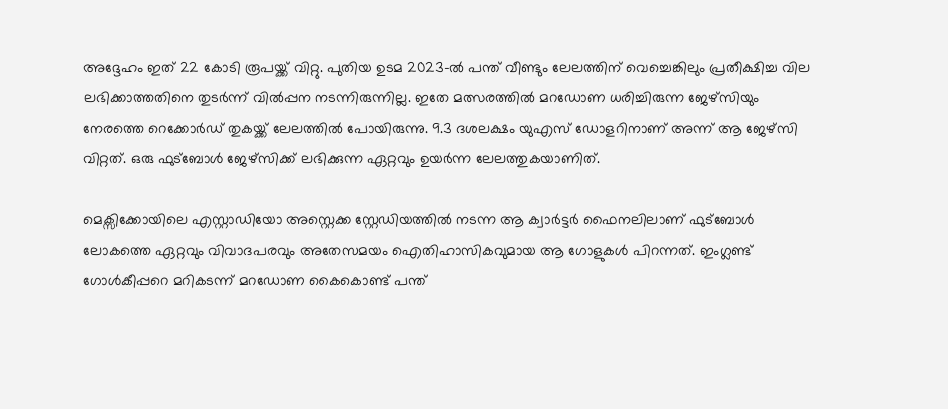അദ്ദേഹം ഇത് 22 കോടി രൂപയ്ക്ക് വിറ്റു. പുതിയ ഉടമ 2023-ൽ പന്ത് വീണ്ടും ലേലത്തിന് വെച്ചെങ്കിലും പ്രതീക്ഷിച്ച വില ലഭിക്കാത്തതിനെ തുടർന്ന് വിൽപ്പന നടന്നിരുന്നില്ല. ഇതേ മത്സരത്തിൽ മറഡോണ ധരിച്ചിരുന്ന ജേഴ്സിയും നേരത്തെ റെക്കോർഡ് തുകയ്ക്ക് ലേലത്തിൽ പോയിരുന്നു. 9.3 ദശലക്ഷം യുഎസ് ഡോളറിനാണ് അന്ന് ആ ജേഴ്സി വിറ്റത്. ഒരു ഫുട്ബോൾ ജേഴ്സിക്ക് ലഭിക്കുന്ന ഏറ്റവും ഉയർന്ന ലേലത്തുകയാണിത്.

മെക്സിക്കോയിലെ എസ്റ്റാഡിയോ അസ്റ്റെക്ക സ്റ്റേഡിയത്തിൽ നടന്ന ആ ക്വാർട്ടർ ഫൈനലിലാണ് ഫുട്ബോൾ ലോകത്തെ ഏറ്റവും വിവാദപരവും അതേസമയം ഐതിഹാസികവുമായ ആ ഗോളുകൾ പിറന്നത്. ഇംഗ്ലണ്ട് ഗോൾകീപ്പറെ മറികടന്ന് മറഡോണ കൈകൊണ്ട് പന്ത്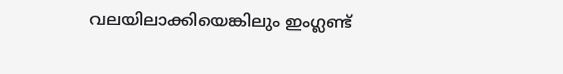വലയിലാക്കിയെങ്കിലും ഇംഗ്ലണ്ട്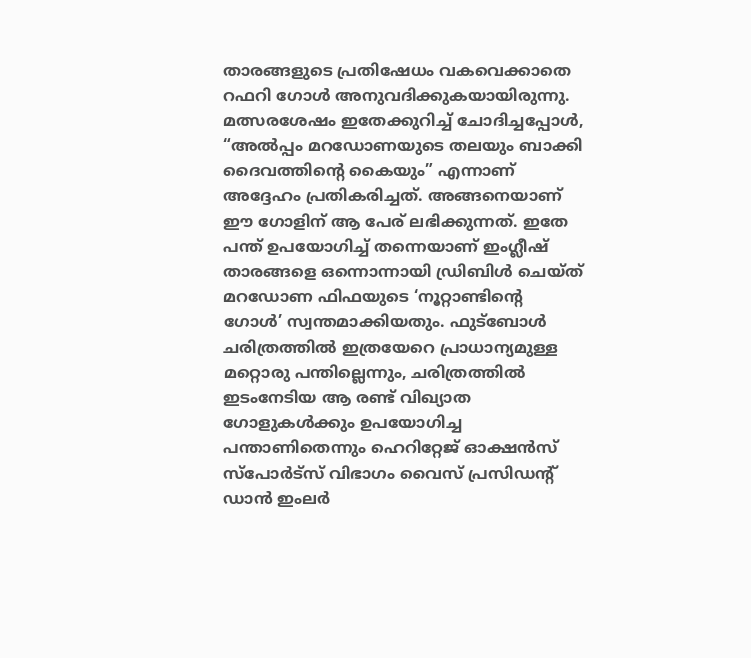താരങ്ങളുടെ പ്രതിഷേധം വകവെക്കാതെ റഫറി ഗോൾ അനുവദിക്കുകയായിരുന്നു. മത്സരശേഷം ഇതേക്കുറിച്ച് ചോദിച്ചപ്പോൾ, “അൽപ്പം മറഡോണയുടെ തലയും ബാക്കി ദൈവത്തിന്റെ കൈയും” എന്നാണ് അദ്ദേഹം പ്രതികരിച്ചത്. അങ്ങനെയാണ് ഈ ഗോളിന് ആ പേര് ലഭിക്കുന്നത്. ഇതേ പന്ത് ഉപയോഗിച്ച് തന്നെയാണ് ഇംഗ്ലീഷ് താരങ്ങളെ ഒന്നൊന്നായി ഡ്രിബിൾ ചെയ്ത് മറഡോണ ഫിഫയുടെ ‘നൂറ്റാണ്ടിന്റെ ഗോൾ’ സ്വന്തമാക്കിയതും. ഫുട്ബോൾ ചരിത്രത്തിൽ ഇത്രയേറെ പ്രാധാന്യമുള്ള മറ്റൊരു പന്തില്ലെന്നും, ചരിത്രത്തിൽ ഇടംനേടിയ ആ രണ്ട് വിഖ്യാത ഗോളുകൾക്കും ഉപയോഗിച്ച പന്താണിതെന്നും ഹെറിറ്റേജ് ഓക്ഷൻസ് സ്‌പോര്‍ട്‌സ് വിഭാഗം വൈസ് പ്രസിഡന്റ് ഡാൻ ഇംലർ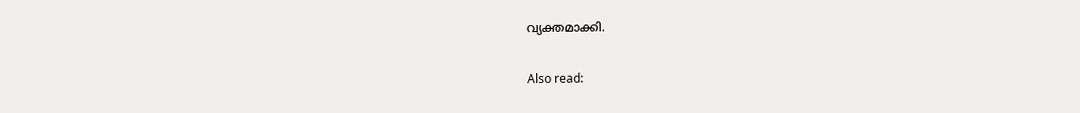വ്യക്തമാക്കി.

Also read: